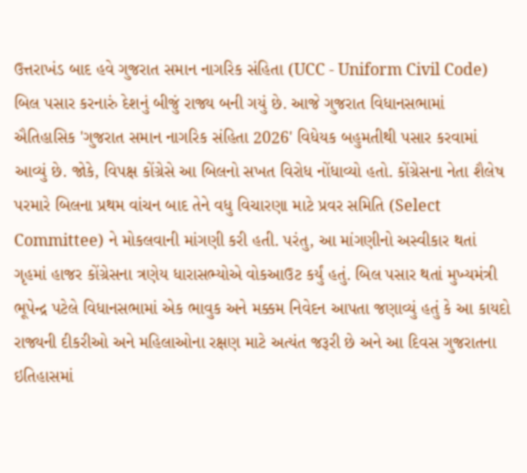ઉત્તરાખંડ બાદ હવે ગુજરાત સમાન નાગરિક સંહિતા (UCC - Uniform Civil Code) બિલ પસાર કરનારું દેશનું બીજું રાજ્ય બની ગયું છે. આજે ગુજરાત વિધાનસભામાં ઐતિહાસિક 'ગુજરાત સમાન નાગરિક સંહિતા 2026' વિધેયક બહુમતીથી પસાર કરવામાં આવ્યું છે. જોકે, વિપક્ષ કોંગ્રેસે આ બિલનો સખત વિરોધ નોંધાવ્યો હતો. કોંગ્રેસના નેતા શૈલેષ પરમારે બિલના પ્રથમ વાંચન બાદ તેને વધુ વિચારણા માટે પ્રવર સમિતિ (Select Committee) ને મોકલવાની માંગણી કરી હતી. પરંતુ, આ માંગણીનો અસ્વીકાર થતાં ગૃહમાં હાજર કોંગ્રેસના ત્રણેય ધારાસભ્યોએ વોકઆઉટ કર્યું હતું. બિલ પસાર થતાં મુખ્યમંત્રી ભૂપેન્દ્ર પટેલે વિધાનસભામાં એક ભાવુક અને મક્કમ નિવેદન આપતા જણાવ્યું હતું કે આ કાયદો રાજ્યની દીકરીઓ અને મહિલાઓના રક્ષણ માટે અત્યંત જરૂરી છે અને આ દિવસ ગુજરાતના ઇતિહાસમાં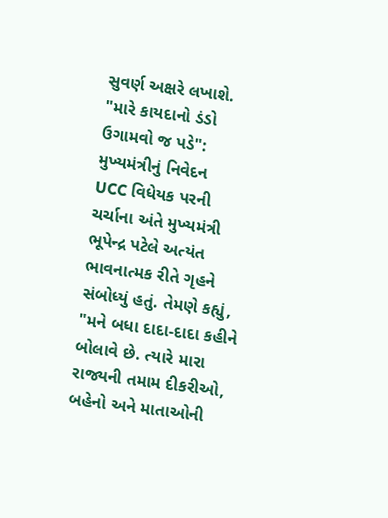સુવર્ણ અક્ષરે લખાશે.
"મારે કાયદાનો ડંડો ઉગામવો જ પડે": મુખ્યમંત્રીનું નિવેદન
UCC વિધેયક પરની ચર્ચાના અંતે મુખ્યમંત્રી ભૂપેન્દ્ર પટેલે અત્યંત ભાવનાત્મક રીતે ગૃહને સંબોધ્યું હતું. તેમણે કહ્યું, "મને બધા દાદા-દાદા કહીને બોલાવે છે. ત્યારે મારા રાજ્યની તમામ દીકરીઓ, બહેનો અને માતાઓની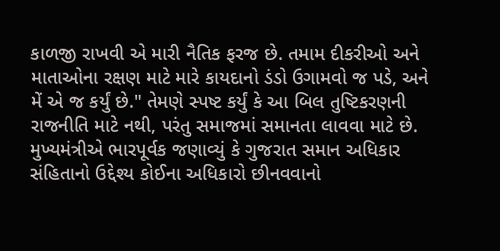કાળજી રાખવી એ મારી નૈતિક ફરજ છે. તમામ દીકરીઓ અને માતાઓના રક્ષણ માટે મારે કાયદાનો ડંડો ઉગામવો જ પડે, અને મેં એ જ કર્યું છે." તેમણે સ્પષ્ટ કર્યું કે આ બિલ તુષ્ટિકરણની રાજનીતિ માટે નથી, પરંતુ સમાજમાં સમાનતા લાવવા માટે છે.
મુખ્યમંત્રીએ ભારપૂર્વક જણાવ્યું કે ગુજરાત સમાન અધિકાર સંહિતાનો ઉદ્દેશ્ય કોઈના અધિકારો છીનવવાનો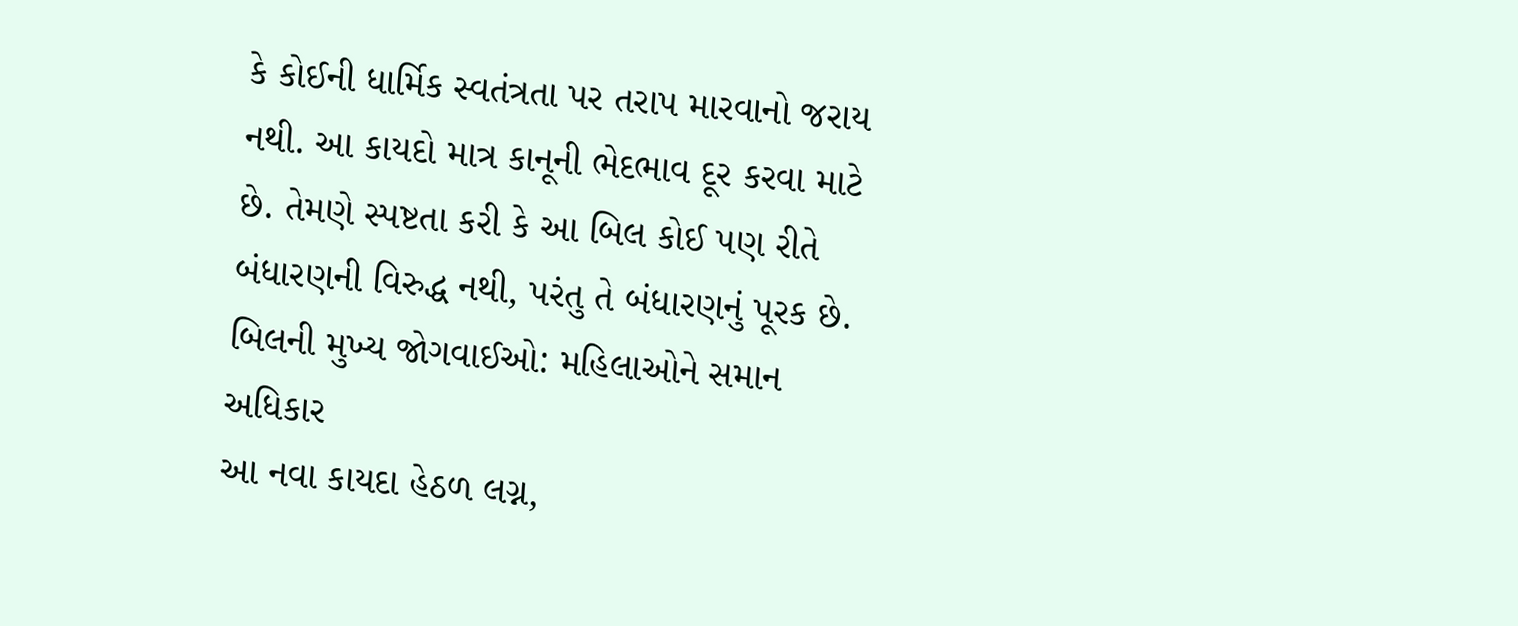કે કોઈની ધાર્મિક સ્વતંત્રતા પર તરાપ મારવાનો જરાય નથી. આ કાયદો માત્ર કાનૂની ભેદભાવ દૂર કરવા માટે છે. તેમણે સ્પષ્ટતા કરી કે આ બિલ કોઈ પણ રીતે બંધારણની વિરુદ્ધ નથી, પરંતુ તે બંધારણનું પૂરક છે.
બિલની મુખ્ય જોગવાઈઓ: મહિલાઓને સમાન અધિકાર
આ નવા કાયદા હેઠળ લગ્ન,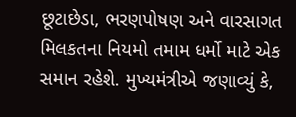છૂટાછેડા, ભરણપોષણ અને વારસાગત મિલકતના નિયમો તમામ ધર્મો માટે એક સમાન રહેશે. મુખ્યમંત્રીએ જણાવ્યું કે,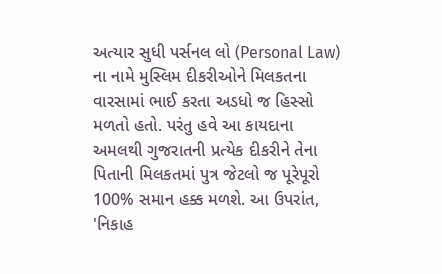અત્યાર સુધી પર્સનલ લો (Personal Law) ના નામે મુસ્લિમ દીકરીઓને મિલકતના વારસામાં ભાઈ કરતા અડધો જ હિસ્સો મળતો હતો. પરંતુ હવે આ કાયદાના અમલથી ગુજરાતની પ્રત્યેક દીકરીને તેના પિતાની મિલકતમાં પુત્ર જેટલો જ પૂરેપૂરો 100% સમાન હક્ક મળશે. આ ઉપરાંત, 'નિકાહ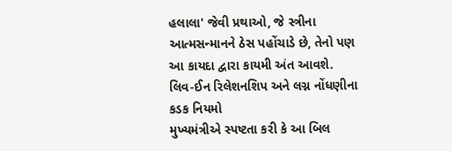હલાલા' જેવી પ્રથાઓ, જે સ્ત્રીના આત્મસન્માનને ઠેસ પહોંચાડે છે, તેનો પણ આ કાયદા દ્વારા કાયમી અંત આવશે.
લિવ-ઈન રિલેશનશિપ અને લગ્ન નોંધણીના કડક નિયમો
મુખ્યમંત્રીએ સ્પષ્ટતા કરી કે આ બિલ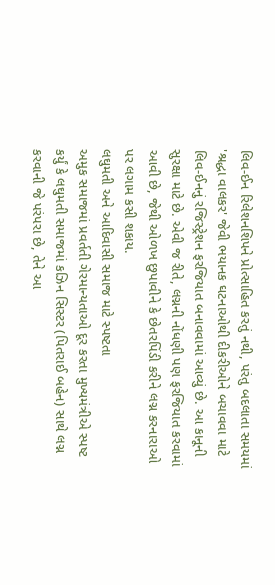લિવ-ઈન રિલેશનશિપને પ્રોત્સાહિત કરતું નથી, પરંતુ બદલાતા સમયમાં 'શ્રદ્ધા વાલકર' જેવી ભયાનક ઘટનાઓથી દીકરીઓને બચાવવા માટે લિવ-ઈનનું રજિસ્ટ્રેશન ફરજિયાત બનાવવામાં આવ્યું છે. આ કાનૂની સુરક્ષા માટે છે. એવી જ રીતે, લગ્નની નોંધણી પણ ફરજિયાત કરવામાં આવી છે, જેથી ઓળખ છુપાવીને કે છેતરપિંડી કરીને લગ્ન કરનારાઓ પર લગામ કસી શકાય.
લઘુમતી અને આદિવાસી સમાજ માટે સ્પષ્ટતા
અમુક સમાજમાં પ્રવર્તતી ગેરમાન્યતાઓ દૂર કરતા મુખ્યમંત્રીએ સ્પષ્ટ કર્યું કે લઘુમતી સમાજમાં કઝિન સિસ્ટર (પિતરાઈ બહેન) સાથે લગ્ન કરવાની જે પરંપરા છે, તેને આ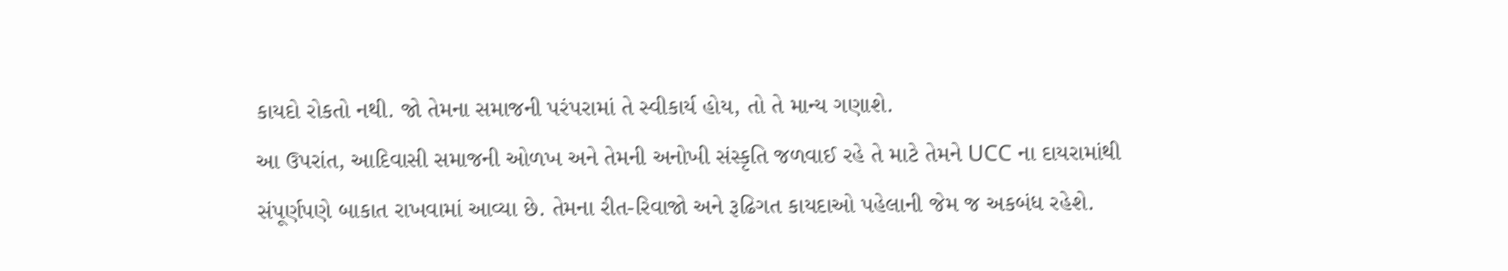કાયદો રોકતો નથી. જો તેમના સમાજની પરંપરામાં તે સ્વીકાર્ય હોય, તો તે માન્ય ગણાશે.
આ ઉપરાંત, આદિવાસી સમાજની ઓળખ અને તેમની અનોખી સંસ્કૃતિ જળવાઈ રહે તે માટે તેમને UCC ના દાયરામાંથી સંપૂર્ણપણે બાકાત રાખવામાં આવ્યા છે. તેમના રીત-રિવાજો અને રૂઢિગત કાયદાઓ પહેલાની જેમ જ અકબંધ રહેશે.